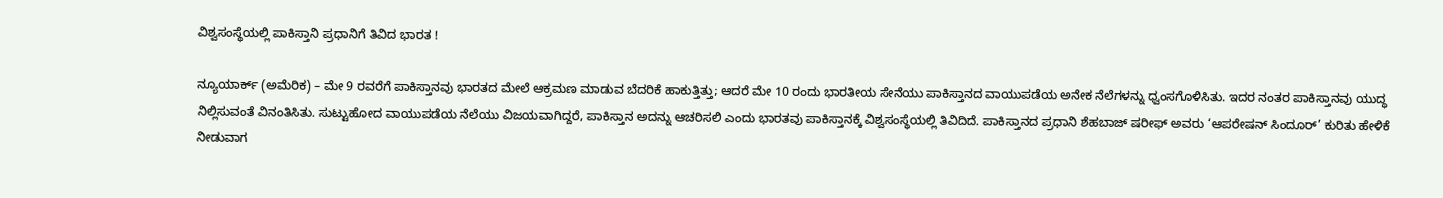ವಿಶ್ವಸಂಸ್ಥೆಯಲ್ಲಿ ಪಾಕಿಸ್ತಾನಿ ಪ್ರಧಾನಿಗೆ ತಿವಿದ ಭಾರತ !

ನ್ಯೂಯಾರ್ಕ್ (ಅಮೆರಿಕ) – ಮೇ 9 ರವರೆಗೆ ಪಾಕಿಸ್ತಾನವು ಭಾರತದ ಮೇಲೆ ಆಕ್ರಮಣ ಮಾಡುವ ಬೆದರಿಕೆ ಹಾಕುತ್ತಿತ್ತು; ಆದರೆ ಮೇ 10 ರಂದು ಭಾರತೀಯ ಸೇನೆಯು ಪಾಕಿಸ್ತಾನದ ವಾಯುಪಡೆಯ ಅನೇಕ ನೆಲೆಗಳನ್ನು ಧ್ವಂಸಗೊಳಿಸಿತು. ಇದರ ನಂತರ ಪಾಕಿಸ್ತಾನವು ಯುದ್ಧ ನಿಲ್ಲಿಸುವಂತೆ ವಿನಂತಿಸಿತು. ಸುಟ್ಟುಹೋದ ವಾಯುಪಡೆಯ ನೆಲೆಯು ವಿಜಯವಾಗಿದ್ದರೆ, ಪಾಕಿಸ್ತಾನ ಅದನ್ನು ಆಚರಿಸಲಿ ಎಂದು ಭಾರತವು ಪಾಕಿಸ್ತಾನಕ್ಕೆ ವಿಶ್ವಸಂಸ್ಥೆಯಲ್ಲಿ ತಿವಿದಿದೆ. ಪಾಕಿಸ್ತಾನದ ಪ್ರಧಾನಿ ಶೆಹಬಾಜ್ ಷರೀಫ್ ಅವರು ‘ಆಪರೇಷನ್ ಸಿಂದೂರ್’ ಕುರಿತು ಹೇಳಿಕೆ ನೀಡುವಾಗ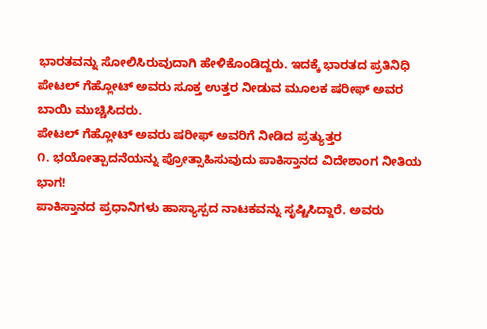ಭಾರತವನ್ನು ಸೋಲಿಸಿರುವುದಾಗಿ ಹೇಳಿಕೊಂಡಿದ್ದರು. ಇದಕ್ಕೆ ಭಾರತದ ಪ್ರತಿನಿಧಿ ಪೇಟಲ್ ಗೆಹ್ಲೋಟ್ ಅವರು ಸೂಕ್ತ ಉತ್ತರ ನೀಡುವ ಮೂಲಕ ಷರೀಫ್ ಅವರ ಬಾಯಿ ಮುಚ್ಚಿಸಿದರು.
ಪೇಟಲ್ ಗೆಹ್ಲೋಟ್ ಅವರು ಷರೀಫ್ ಅವರಿಗೆ ನೀಡಿದ ಪ್ರತ್ಯುತ್ತರ
೧. ಭಯೋತ್ಪಾದನೆಯನ್ನು ಪ್ರೋತ್ಸಾಹಿಸುವುದು ಪಾಕಿಸ್ತಾನದ ವಿದೇಶಾಂಗ ನೀತಿಯ ಭಾಗ!
ಪಾಕಿಸ್ತಾನದ ಪ್ರಧಾನಿಗಳು ಹಾಸ್ಯಾಸ್ಪದ ನಾಟಕವನ್ನು ಸೃಷ್ಟಿಸಿದ್ದಾರೆ. ಅವರು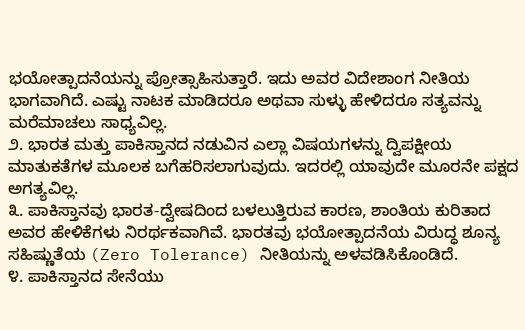ಭಯೋತ್ಪಾದನೆಯನ್ನು ಪ್ರೋತ್ಸಾಹಿಸುತ್ತಾರೆ. ಇದು ಅವರ ವಿದೇಶಾಂಗ ನೀತಿಯ ಭಾಗವಾಗಿದೆ. ಎಷ್ಟು ನಾಟಕ ಮಾಡಿದರೂ ಅಥವಾ ಸುಳ್ಳು ಹೇಳಿದರೂ ಸತ್ಯವನ್ನು ಮರೆಮಾಚಲು ಸಾಧ್ಯವಿಲ್ಲ.
೨. ಭಾರತ ಮತ್ತು ಪಾಕಿಸ್ತಾನದ ನಡುವಿನ ಎಲ್ಲಾ ವಿಷಯಗಳನ್ನು ದ್ವಿಪಕ್ಷೀಯ ಮಾತುಕತೆಗಳ ಮೂಲಕ ಬಗೆಹರಿಸಲಾಗುವುದು. ಇದರಲ್ಲಿ ಯಾವುದೇ ಮೂರನೇ ಪಕ್ಷದ ಅಗತ್ಯವಿಲ್ಲ.
೩. ಪಾಕಿಸ್ತಾನವು ಭಾರತ-ದ್ವೇಷದಿಂದ ಬಳಲುತ್ತಿರುವ ಕಾರಣ, ಶಾಂತಿಯ ಕುರಿತಾದ ಅವರ ಹೇಳಿಕೆಗಳು ನಿರರ್ಥಕವಾಗಿವೆ. ಭಾರತವು ಭಯೋತ್ಪಾದನೆಯ ವಿರುದ್ಧ ಶೂನ್ಯ ಸಹಿಷ್ಣುತೆಯ (Zero Tolerance) ನೀತಿಯನ್ನು ಅಳವಡಿಸಿಕೊಂಡಿದೆ.
೪. ಪಾಕಿಸ್ತಾನದ ಸೇನೆಯು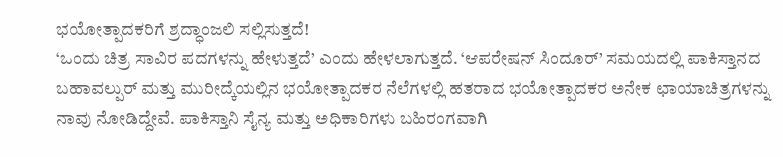ಭಯೋತ್ಪಾದಕರಿಗೆ ಶ್ರದ್ಧಾಂಜಲಿ ಸಲ್ಲಿಸುತ್ತದೆ!
‘ಒಂದು ಚಿತ್ರ ಸಾವಿರ ಪದಗಳನ್ನು ಹೇಳುತ್ತದೆ’ ಎಂದು ಹೇಳಲಾಗುತ್ತದೆ. ‘ಆಪರೇಷನ್ ಸಿಂದೂರ್’ ಸಮಯದಲ್ಲಿ ಪಾಕಿಸ್ತಾನದ ಬಹಾವಲ್ಪುರ್ ಮತ್ತು ಮುರೀದ್ಕೆಯಲ್ಲಿನ ಭಯೋತ್ಪಾದಕರ ನೆಲೆಗಳಲ್ಲಿ ಹತರಾದ ಭಯೋತ್ಪಾದಕರ ಅನೇಕ ಛಾಯಾಚಿತ್ರಗಳನ್ನು ನಾವು ನೋಡಿದ್ದೇವೆ. ಪಾಕಿಸ್ತಾನಿ ಸೈನ್ಯ ಮತ್ತು ಅಧಿಕಾರಿಗಳು ಬಹಿರಂಗವಾಗಿ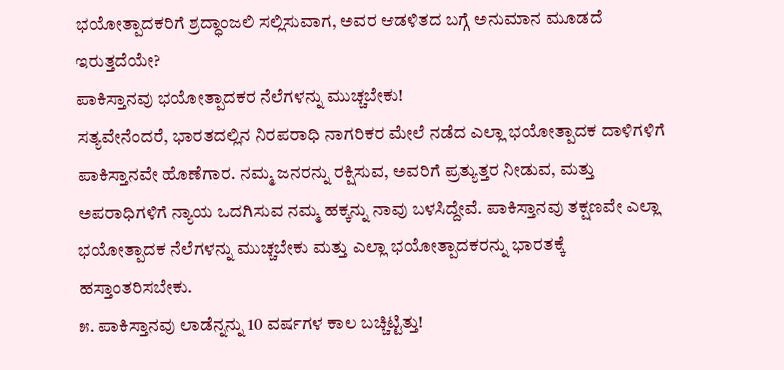ಭಯೋತ್ಪಾದಕರಿಗೆ ಶ್ರದ್ಧಾಂಜಲಿ ಸಲ್ಲಿಸುವಾಗ, ಅವರ ಆಡಳಿತದ ಬಗ್ಗೆ ಅನುಮಾನ ಮೂಡದೆ ಇರುತ್ತದೆಯೇ?
ಪಾಕಿಸ್ತಾನವು ಭಯೋತ್ಪಾದಕರ ನೆಲೆಗಳನ್ನು ಮುಚ್ಚಬೇಕು!
ಸತ್ಯವೇನೆಂದರೆ, ಭಾರತದಲ್ಲಿನ ನಿರಪರಾಧಿ ನಾಗರಿಕರ ಮೇಲೆ ನಡೆದ ಎಲ್ಲಾ ಭಯೋತ್ಪಾದಕ ದಾಳಿಗಳಿಗೆ ಪಾಕಿಸ್ತಾನವೇ ಹೊಣೆಗಾರ. ನಮ್ಮ ಜನರನ್ನು ರಕ್ಷಿಸುವ, ಅವರಿಗೆ ಪ್ರತ್ಯುತ್ತರ ನೀಡುವ, ಮತ್ತು ಅಪರಾಧಿಗಳಿಗೆ ನ್ಯಾಯ ಒದಗಿಸುವ ನಮ್ಮ ಹಕ್ಕನ್ನು ನಾವು ಬಳಸಿದ್ದೇವೆ. ಪಾಕಿಸ್ತಾನವು ತಕ್ಷಣವೇ ಎಲ್ಲಾ ಭಯೋತ್ಪಾದಕ ನೆಲೆಗಳನ್ನು ಮುಚ್ಚಬೇಕು ಮತ್ತು ಎಲ್ಲಾ ಭಯೋತ್ಪಾದಕರನ್ನು ಭಾರತಕ್ಕೆ ಹಸ್ತಾಂತರಿಸಬೇಕು.
೫. ಪಾಕಿಸ್ತಾನವು ಲಾಡೆನ್ನನ್ನು 10 ವರ್ಷಗಳ ಕಾಲ ಬಚ್ಚಿಟ್ಟಿತ್ತು!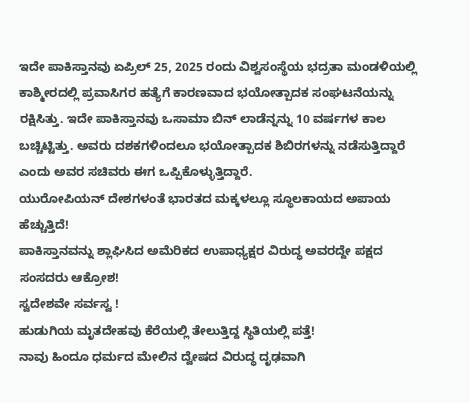ಇದೇ ಪಾಕಿಸ್ತಾನವು ಏಪ್ರಿಲ್ 25, 2025 ರಂದು ವಿಶ್ವಸಂಸ್ಥೆಯ ಭದ್ರತಾ ಮಂಡಳಿಯಲ್ಲಿ ಕಾಶ್ಮೀರದಲ್ಲಿ ಪ್ರವಾಸಿಗರ ಹತ್ಯೆಗೆ ಕಾರಣವಾದ ಭಯೋತ್ಪಾದಕ ಸಂಘಟನೆಯನ್ನು ರಕ್ಷಿಸಿತ್ತು. ಇದೇ ಪಾಕಿಸ್ತಾನವು ಒಸಾಮಾ ಬಿನ್ ಲಾಡೆನ್ನನ್ನು 10 ವರ್ಷಗಳ ಕಾಲ ಬಚ್ಚಿಟ್ಟಿತ್ತು. ಅವರು ದಶಕಗಳಿಂದಲೂ ಭಯೋತ್ಪಾದಕ ಶಿಬಿರಗಳನ್ನು ನಡೆಸುತ್ತಿದ್ದಾರೆ ಎಂದು ಅವರ ಸಚಿವರು ಈಗ ಒಪ್ಪಿಕೊಳ್ಳುತ್ತಿದ್ದಾರೆ.
ಯುರೋಪಿಯನ್ ದೇಶಗಳಂತೆ ಭಾರತದ ಮಕ್ಕಳಲ್ಲೂ ಸ್ಥೂಲಕಾಯದ ಅಪಾಯ ಹೆಚ್ಚುತ್ತಿದೆ!
ಪಾಕಿಸ್ತಾನವನ್ನು ಶ್ಲಾಘಿಸಿದ ಅಮೆರಿಕದ ಉಪಾಧ್ಯಕ್ಷರ ವಿರುದ್ಧ ಅವರದ್ದೇ ಪಕ್ಷದ ಸಂಸದರು ಆಕ್ರೋಶ!
ಸ್ವದೇಶವೇ ಸರ್ವಸ್ವ !
ಹುಡುಗಿಯ ಮೃತದೇಹವು ಕೆರೆಯಲ್ಲಿ ತೇಲುತ್ತಿದ್ದ ಸ್ಥಿತಿಯಲ್ಲಿ ಪತ್ತೆ!
ನಾವು ಹಿಂದೂ ಧರ್ಮದ ಮೇಲಿನ ದ್ವೇಷದ ವಿರುದ್ಧ ದೃಢವಾಗಿ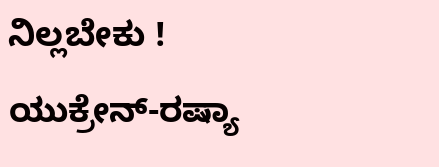ನಿಲ್ಲಬೇಕು !
ಯುಕ್ರೇನ್-ರಷ್ಯಾ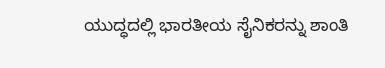ಯುದ್ಧದಲ್ಲಿ ಭಾರತೀಯ ಸೈನಿಕರನ್ನು ಶಾಂತಿ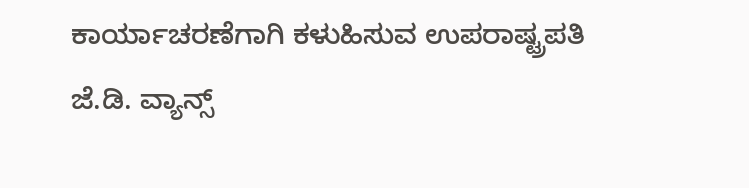ಕಾರ್ಯಾಚರಣೆಗಾಗಿ ಕಳುಹಿಸುವ ಉಪರಾಷ್ಟ್ರಪತಿ ಜೆ.ಡಿ. ವ್ಯಾನ್ಸ್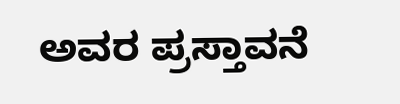ಅವರ ಪ್ರಸ್ತಾವನೆ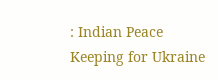: Indian Peace Keeping for Ukraine